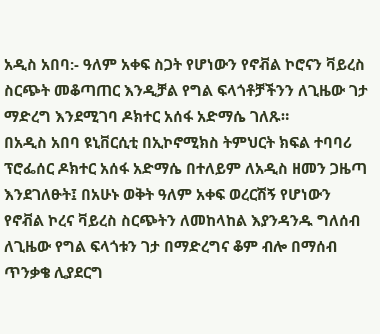አዲስ አበባ:- ዓለም አቀፍ ስጋት የሆነውን የኖቭል ኮሮናን ቫይረስ ስርጭት መቆጣጠር እንዲቻል የግል ፍላጎቶቻችንን ለጊዜው ገታ ማድረግ እንደሚገባ ዶክተር አሰፋ አድማሴ ገለጹ።
በአዲስ አበባ ዩኒቨርሲቲ በኢኮኖሚክስ ትምህርት ክፍል ተባባሪ ፕሮፌሰር ዶክተር አሰፋ አድማሴ በተለይም ለአዲስ ዘመን ጋዜጣ እንደገለፁት፤ በአሁኑ ወቅት ዓለም አቀፍ ወረርሽኝ የሆነውን የኖቭል ኮረና ቫይረስ ስርጭትን ለመከላከል እያንዳንዱ ግለሰብ ለጊዜው የግል ፍላጎቱን ገታ በማድረግና ቆም ብሎ በማሰብ ጥንቃቄ ሊያደርግ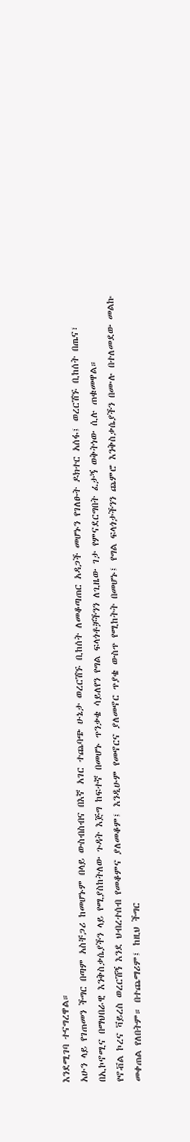እንደሚገባ ተናግረዋል።
አሁን ላይ የገጠመን ችግር በጣም አስቸጋሪ ከመሆኑም በላይ ውስብስብና በእኛ አገር ተጨባጭ ሁኔታ ወረርሽኙ ቢከሰት ለመቆጣጠር አዳጋች መሆኑን የገለፁት ዶክተር አሰፋ፤ ወረርሽኙ ቢከሰት በጤና፣ በኢኮኖሚና በማህበራዊ እንቅስቃሴያችን ላይ የሚያስከትለው ጉዳት እጅግ ከፍተኛ በመሆኑ ጥንቃቄ ሳይለየን የግል ፍላጎቶቻችንን ለጊዜው ገታ የምናደርግበት ፈታኝ ወቅትነው ሲሉ ጠቁመዋል።
የኖቭል ኮረና ቫይረስ ወረርሽኝ እንደ ህብረተሰብ የመቆምና ያለመቆም፤ እንዲሁም የመኖርና ያለመኖር ጥያቄ ውስጥ የሚከትት በመሆኑ፤ የግል ፍላጎታችንን ጨምሮ እንቅስቃሴያችን በሙሉ በተለመደው መልኩ መቀጠል የለበትም። በተጨማሪም፤ ከዚህ ችግር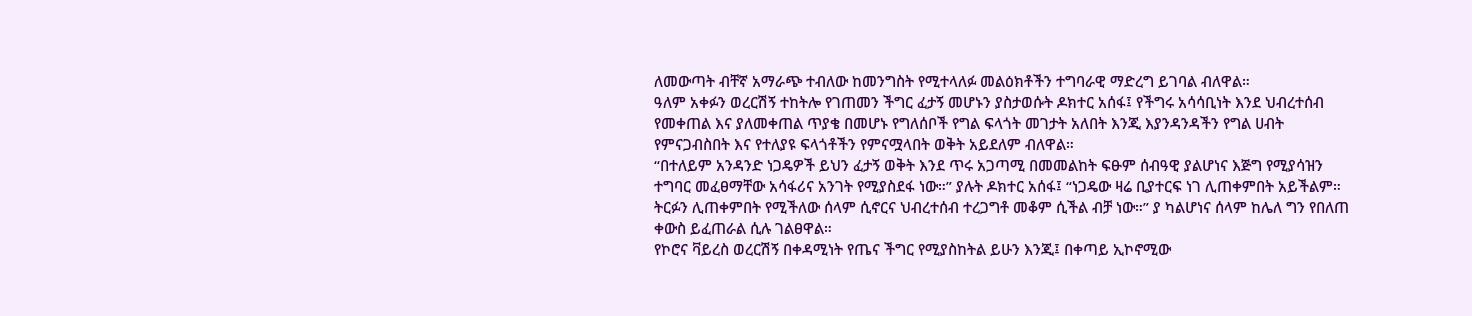ለመውጣት ብቸኛ አማራጭ ተብለው ከመንግስት የሚተላለፉ መልዕክቶችን ተግባራዊ ማድረግ ይገባል ብለዋል።
ዓለም አቀፉን ወረርሽኝ ተከትሎ የገጠመን ችግር ፈታኝ መሆኑን ያስታወሱት ዶክተር አሰፋ፤ የችግሩ አሳሳቢነት እንደ ህብረተሰብ የመቀጠል እና ያለመቀጠል ጥያቄ በመሆኑ የግለሰቦች የግል ፍላጎት መገታት አለበት እንጂ እያንዳንዳችን የግል ሀብት የምናጋብስበት እና የተለያዩ ፍላጎቶችን የምናሟላበት ወቅት አይደለም ብለዋል።
“በተለይም አንዳንድ ነጋዴዎች ይህን ፈታኝ ወቅት እንደ ጥሩ አጋጣሚ በመመልከት ፍፁም ሰብዓዊ ያልሆነና እጅግ የሚያሳዝን ተግባር መፈፀማቸው አሳፋሪና አንገት የሚያስደፋ ነው።” ያሉት ዶክተር አሰፋ፤ “ነጋዴው ዛሬ ቢያተርፍ ነገ ሊጠቀምበት አይችልም። ትርፉን ሊጠቀምበት የሚችለው ሰላም ሲኖርና ህብረተሰብ ተረጋግቶ መቆም ሲችል ብቻ ነው።” ያ ካልሆነና ሰላም ከሌለ ግን የበለጠ ቀውስ ይፈጠራል ሲሉ ገልፀዋል።
የኮሮና ቫይረስ ወረርሽኝ በቀዳሚነት የጤና ችግር የሚያስከትል ይሁን እንጂ፤ በቀጣይ ኢኮኖሚው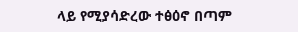ላይ የሚያሳድረው ተፅዕኖ በጣም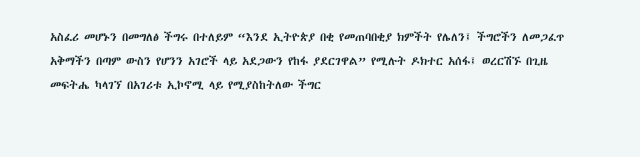አስፈሪ መሆኑን በመግለፅ ችግሩ በተለይም “እንደ ኢትዮጵያ በቂ የመጠባበቂያ ክምችት የሌለን፤ ችግሮችን ለመጋፈጥ አቅማችን በጣም ውስን የሆንን አገሮች ላይ አደጋውን የከፋ ያደርገዋል” የሚሉት ዶክተር አሰፋ፤ ወረርሽኙ በጊዜ መፍትሔ ካላገኘ በአገሪቱ ኢኮኖሚ ላይ የሚያስከትለው ችግር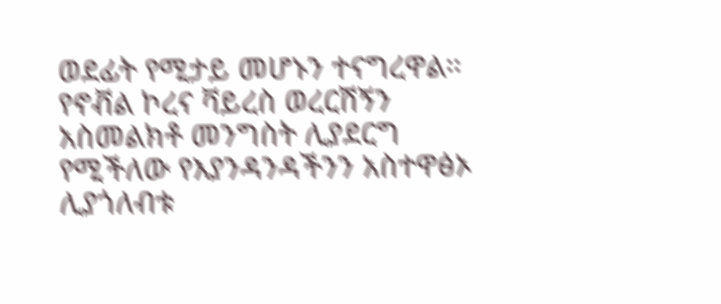ወደፊት የሚታይ መሆኑን ተናግረዋል።
የኖቭል ኮረና ቫይረስ ወረርሽኝን አስመልክቶ መንግስት ሊያደርግ የሚችለው የእያንዳንዳችንን አስተዋፅኦ ሊያጎለብቱ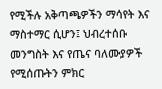የሚችሉ አቅጣጫዎችን ማሳየት እና ማስተማር ሲሆን፤ ህብረተሰቡ መንግስት እና የጤና ባለሙያዎች የሚሰጡትን ምክር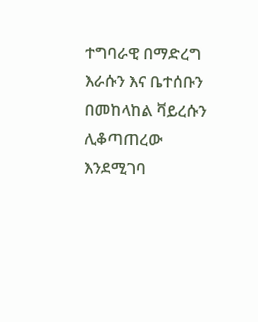ተግባራዊ በማድረግ እራሱን እና ቤተሰቡን በመከላከል ቫይረሱን ሊቆጣጠረው እንደሚገባ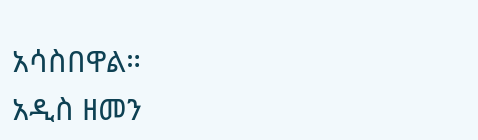አሳስበዋል።
አዲስ ዘመን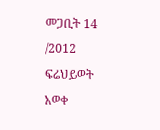መጋቢት 14 /2012
ፍሬህይወት አወቀ